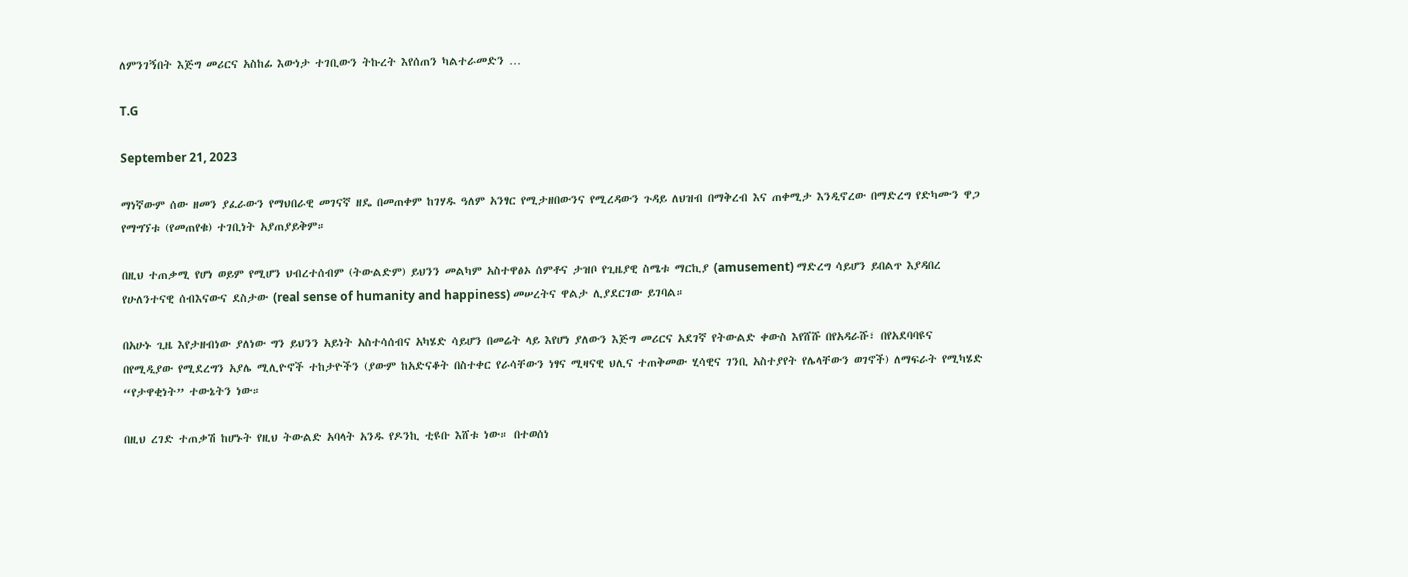ለምንገኝበት እጅግ መሪርና አስከፊ እውነታ ተገቢውን ትኩረት እየሰጠን ካልተራመድን …

T.G

September 21, 2023

ማነኛውም ሰው ዘመን ያፈራውን የማህበራዊ መገናኛ ዘዴ በመጠቀም ከገሃዱ ዓለም አንፃር የሚታዘበውንና የሚረዳውን ጉዳይ ለህዝብ በማቅረብ እና ጠቀሚታ እንዲኖረው በማድረግ የድካሙን ዋጋ የማግኘቱ (የመጠየቁ) ተገቢነት አያጠያይቅም።

በዚህ ተጠቃሚ የሆነ ወይም የሚሆን ህብረተሰብም (ትውልድም) ይህንን መልካም አስተዋፅኦ ሰምቶና ታዝቦ የጊዜያዊ ስሜቱ ማርኪያ (amusement) ማድረግ ሳይሆን ይበልጥ እያዳበረ የሁለንተናዊ ሰብእናውና ደስታው (real sense of humanity and happiness) መሠረትና ዋልታ ሊያደርገው ይገባል።

በአሁኑ ጊዜ እየታዘብነው ያለነው ግን ይህንን አይነት አስተሳሰብና አካሄድ ሳይሆን በመሬት ላይ እየሆነ ያለውን እጅግ መሪርና አደገኛ የትውልድ ቀውስ እየሸሹ በየአዳራሹ፣ በየአደባባዩና በየሚዲያው የሚደረግን አያሌ ሚሊዮኖች ተከታዮችን (ያውም ከአድናቆት በስተቀር የራሳቸውን ነፃና ሚዛናዊ ህሊና ተጠቅመው ሂሳዊና ገንቢ አስተያየት የሌላቸውን ወገኖች) ለማፍራት የሚካሄድ “የታዋቂነት” ተውኔትን ነው።

በዚህ ረገድ ተጠቃሽ ከሆኑት የዚህ ትውልድ አባላት አንዱ የዶንኪ ቲዩቡ እሸቱ ነው። በተወሰነ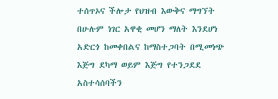ተሰጥኦና ችሎታ የህዝብ እውቅና ማግኘት በሁሉም ነገር አዋቂ መሆን ማለት እንደሆነ አድርጎ ከመቀበልና ከማስተጋባት በሚመነጭ እጅግ ደካማ ወይም እጅግ የተንጋደደ አስተሳሰባችን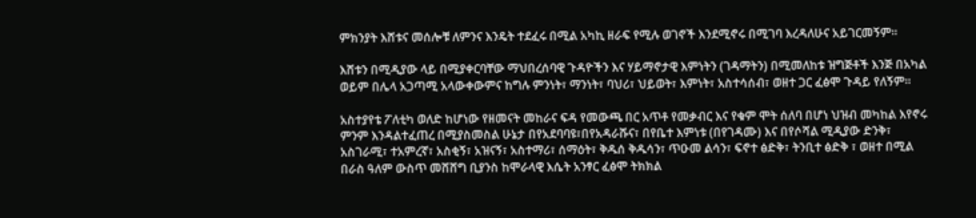ምክንያት እሸቱና መሰሎቹ ለምንና እንዴት ተደፈሩ በሚል አካኪ ዘራፍ የሚሉ ወገኖች እንደሚኖሩ በሚገባ እረዳለሁና አይገርመኝም።

እሸቱን በሚዲያው ላይ በሚያቀርባቸው ማህበረሰባዊ ጉዳዮችን እና ሃይማኖታዊ እምነትን (ገዳማትን) በሚመለከቱ ዝግጅቶች እንጅ በአካል ወይም በሌላ አጋጣሚ አላውቀውምና ከግሉ ምንነት፣ ማንነት፣ ባህሪ፣ ህይወት፣ እምነት፣ አስተሳሰብ፣ ወዘተ ጋር ፈፅሞ ጉዳይ የለኝም።

አስተያየቴ ፖለቲካ ወለድ ከሆነው የዘመናት መከራና ፍዳ የመውጫ በር አጥቶ የመቃብር እና የቁም ሞት ሰለባ በሆነ ህዝብ መካከል እየኖሩ ምንም እንዳልተፈጠረ በሚያስመስል ሁኔታ በየአደባባዩ፣በየአዳራሹና፣ በየቤተ እምነቱ (በየገዳሙ) እና በየሶሻል ሚዲያው ድንቅ፣ አስገራሚ፣ ተአምረኛ፣ አስቂኝ፣ አዝናኝ፣ አስተማሪ፣ ሰማዕት፣ ቅዱሰ ቅዱሳን፣ ጥዑመ ልሳን፣ ፍኖተ ፅድቅ፣ ትንቢተ ፅድቅ ፣ ወዘተ በሚል በራስ ዓለም ውስጥ መሸሸግ ቢያንስ ከሞራላዊ እሴት አንፃር ፈፅሞ ትክክል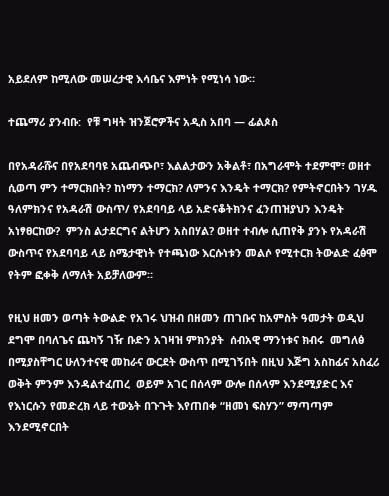አይደለም ከሚለው መሠረታዊ እሳቤና እምነት የሚነሳ ነው።

ተጨማሪ ያንብቡ:  የቹ ግዛት ዝንጀሮዎችና አዲስ አበባ — ፊልጶስ

በየአዳራሹና በየአደባባዩ አጨብጭቦ፣ እልልታውን አቅልቶ፣ በአግራሞት ተደምሞ፣ ወዘተ ሲወጣ ምን ተማርክበት? ከነማን ተማርክ? ለምንና እንዴት ተማርክ? የምትኖርበትን ገሃዱ ዓለምክንና የአዳራሽ ውስጥ/ የአደባባይ ላይ አድናቆትክንና ፈንጠዝያህን እንዴት አነፃፀርከው?  ምንስ ልታደርግና ልትሆን አስበሃል? ወዘተ ተብሎ ሲጠየቅ ያንኑ የአዳራሽ ውስጥና የአደባባይ ላይ ስሜታዊነት የተጫነው እርሱነቱን መልሶ የሚተርክ ትውልድ ፈፅሞ የትም ፎቀቅ ለማለት አይቻለውም።

የዚህ ዘመን ወጣት ትውልድ የአገሩ ህዝብ በዘመን ጠገቡና ከአምስት ዓመታት ወዲህ ደግሞ በባለጌና ጨካኝ ገዥ ቡድን አገዛዝ ምክንያት  ሰብአዊ ማንነቱና ክብሩ  መግለፅ በሚያስቸግር ሁለንተናዊ መከራና ውርደት ውስጥ በሚገኝበት በዚህ እጅግ አስከፊና አስፈሪ ወቅት ምንም እንዳልተፈጠረ  ወይም አገር በሰላም ውሎ በሰላም እንደሚያድር እና የእነርሱን የመድረክ ላይ ተውኔት በጉጉት እየጠበቀ “ዘመነ ፍስሃን” ማጣጣም እንደሚኖርበት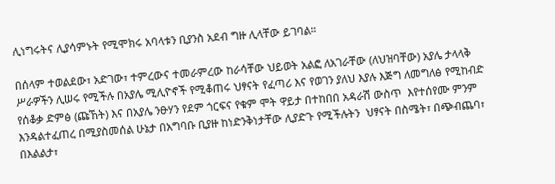ሊነግሩትና ሊያሳምኑት የሚሞክሩ አባላቱን ቢያንስ አደብ ግዙ ሊላቸው ይገባል።

በሰላም ተወልደው፣ አድገው፣ ተምረውና ተመራምረው ከራሳቸው ህይወት አልፎ ለአገራቸው (ለህዝባቸው) አያሌ ታላላቅ ሥራዎችን ሊሠሩ የሚችሉ በአያሌ ሚሊዮኖች የሚቆጠሩ ህፃናት የፈጣሪ እና የወገን ያለህ እያሉ እጅግ ለመግለፅ የሚከብድ የሰቆቃ ድምፅ (ጩኸት) እና በአያሌ ንፁሃን የደም ጎርፍና የቁም ሞት ዋይታ በተከበበ አዳራሽ ውስጥ  እየተሰየሙ ምንም እንዳልተፈጠረ በሚያስመሰል ሁኔታ በአግባቡ ቢያዙ ከነድንቅነታቸው ሊያድጉ የሚችሉትን  ህፃናት በስሜት፣ በጭብጨባ፣ በእልልታ፣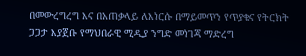በመውረግረግ እና በአጠቃላይ ለእነርሱ በማይመጥን የጥያቄና የትርክት ጋጋታ እያጀቡ የማህበራዊ ሚዲያ ንግድ መነገጃ ማድረግ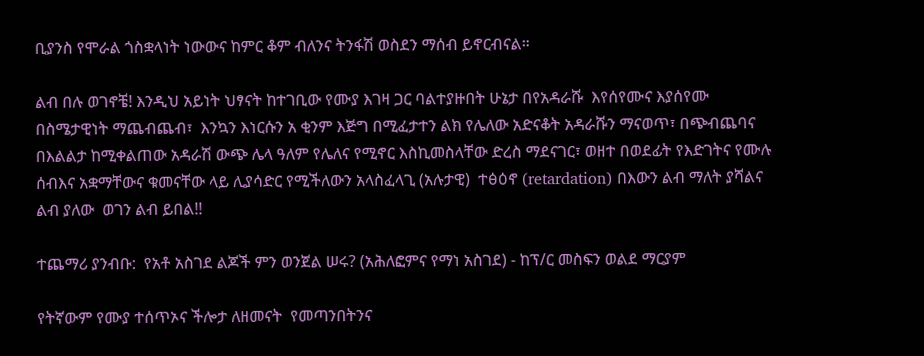ቢያንስ የሞራል ጎስቋላነት ነውውና ከምር ቆም ብለንና ትንፋሽ ወስደን ማሰብ ይኖርብናል።

ልብ በሉ ወገኖቼ! እንዲህ አይነት ህፃናት ከተገቢው የሙያ እገዛ ጋር ባልተያዙበት ሁኔታ በየአዳራሹ  እየሰየሙና እያሰየሙ በስሜታዊነት ማጨብጨብ፣  እንኳን እነርሱን አ ቂንም እጅግ በሚፈታተን ልክ የሌለው አድናቆት አዳራሹን ማናወጥ፣ በጭብጨባና በእልልታ ከሚቀልጠው አዳራሽ ውጭ ሌላ ዓለም የሌለና የሚኖር እስኪመስላቸው ድረስ ማደናገር፣ ወዘተ በወደፊት የእድገትና የሙሉ ሰብእና አቋማቸውና ቁመናቸው ላይ ሊያሳድር የሚችለውን አላስፈላጊ (አሉታዊ)  ተፅዕኖ (retardation) በእውን ልብ ማለት ያሻልና ልብ ያለው  ወገን ልብ ይበል!!

ተጨማሪ ያንብቡ:  የአቶ አስገደ ልጆች ምን ወንጀል ሠሩ? (አሕለፎምና የማነ አስገደ) - ከፕ/ር መስፍን ወልደ ማርያም

የትኛውም የሙያ ተሰጥኦና ችሎታ ለዘመናት  የመጣንበትንና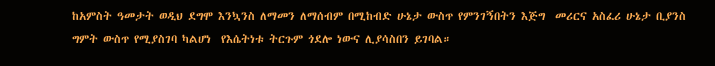ከአምስት ዓመታት ወዲህ ደግሞ እንኳንስ ለማመን ለማሰብም በሚከብድ ሁኔታ ውስጥ የምንገኝበትን እጅግ  መሪርና አስፈሪ ሁኔታ ቢያንስ ግምት ውስጥ የሚያስገባ ካልሆነ  የእሴትነቱ ትርጉም ጎደሎ ነውና ሊያሳስበን ይገባል።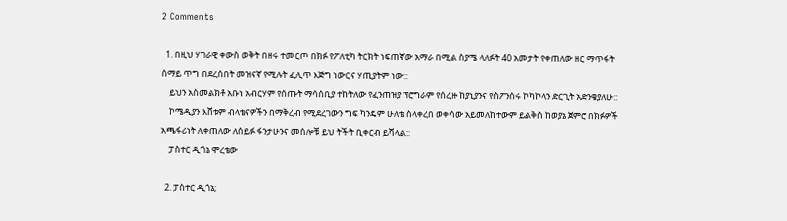2 Comments

  1. በዚህ ሃገራዊ ቀውስ ወቅት በዘሩ ተመርጦ በክፉ የፖለቲካ ትርክት ነፍጠኛው አማራ በሚል ስያሜ ላለፉት 40 አመታት የቀጠለው ዘር ማጥፋት ሰማይ ጥግ በደረሰበት መዝናኛ የሚሉት ፈሊጥ እጅግ ነውርና ሃጢያትም ነው::
    ይህን አስመልክቶ አቡነ አብርሃም የሰጡት ማሳሰቢያ ተከትለው የፈንጠዝያ ፕሮግራም የሰረዙ ከያኒያንና የስፖንሰሩ ኮካኮላን ድርጊት አድንቄያለሁ::
    ኮሜዲያን እሸቱም ብላቴናዎችን በማቅረብ የሚደረገውን ግፍ ካንዴም ሁለቴ ስላቀረበ ወቀሳው አይመለከተውም ይልቅስ ከወያኔ ጀምሮ በክፉዎች አጫፋሪነት ለቀጠለው ለሰይፉ ፋንታሁንና መሰሎቹ ይህ ትችት ቢቀርብ ይሻላል::
    ፓስተር ዲጎኔ ሞረቴው

  2. ፓስተር ዲጎኔ;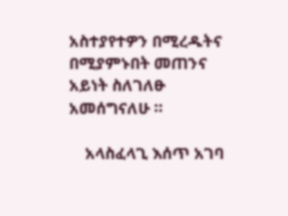አስተያየተዎን በሚረዱትና በሚያምኑበት መጠንና አይነት ስለገለፁ አመሰግናለሁ ።

    አላስፈላጊ እሰጥ አገባ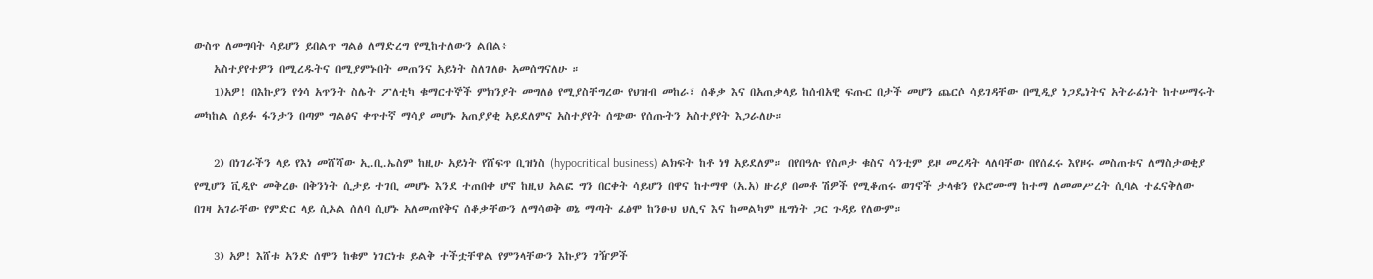ውስጥ ለመግባት ሳይሆን ይበልጥ ግልፅ ለማድረግ የሚከተለውን ልበል፥
    አስተያየተዎን በሚረዱትና በሚያምኑበት መጠንና አይነት ስለገለፁ አመሰግናለሁ ።
    1)አዎ! በእኩያን የጎሳ አጥንት ስሌት ፖለቲካ ቁማርተኞች ምክንያት መግለፅ የሚያስቸግረው የህዝብ መከራ፣ ሰቆቃ እና በአጠቃላይ ከሰብአዊ ፍጡር በታች መሆን ጨርሶ ሳይገዳቸው በሚዲያ ነጋዴነትና አትራፊነት ከተሠማሩት መካከል ሰይፉ ፋንታን በጣም ግልፅና ቀጥተኛ ማሳያ መሆኑ አጠያያቂ አይደለምና አስተያየት ሰጭው የሰጡትን አስተያየት እጋራለሁ።

    2) በነገራችን ላይ የእነ መሸሻው ኢ.ቢ.ኤስም ከዚሁ አይነት የሸፍጥ ቢዝነስ (hypocritical business) ልክፍት ከቶ ነፃ አይደለም። በየበዓሉ የስጦታ ቁስና ሳንቲም ይዞ መረዳት ላለባቸው በየሰፈሩ እየዞሩ መስጠቱና ለማስታወቂያ የሚሆን ቪዲዮ መቅረፁ በቅንነት ሲታይ ተገቢ መሆኑ እንደ ተጠበቀ ሆኖ ከዚህ አልፎ ግን በርቀት ሳይሆን በዋና ከተማዋ (አ.አ) ዙሪያ በመቶ ሽዎች የሚቆጠሩ ወገኖች ታላቁን የኦሮሙማ ከተማ ለመመሥረት ሲባል ተፈናቅለው በገዛ አገራቸው የምድር ላይ ሲኦል ሰለባ ሲሆኑ አለመጠየቅና ሰቆቃቸውን ለማሳወቅ ወኔ ማጣት ፈፅሞ ከንፁህ ህሊና እና ከመልካም ዜግነት ጋር ጉዳይ የለውም።

    3) አዎ! እሸቱ አንድ ሰሞን ከቁም ነገርነቱ ይልቅ ተችቷቸዋል የምንላቸውን እኩያን ገዥዎች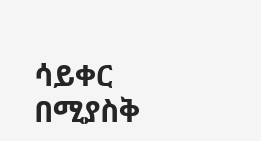ሳይቀር በሚያስቅ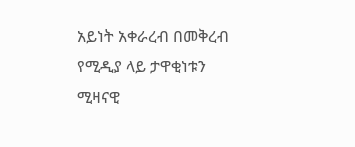አይነት አቀራረብ በመቅረብ የሚዲያ ላይ ታዋቂነቱን ሚዛናዊ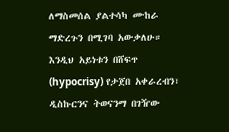ለማስመሰል ያልተሳካ ሙከራ ማድረጉን በሚገባ አውቃለሁ። እንዲህ አይነቱን በሸፍጥ (hypocrisy) የታጀበ አቀራረብን፣ ዲስኩርንና ትወናንማ በገዥው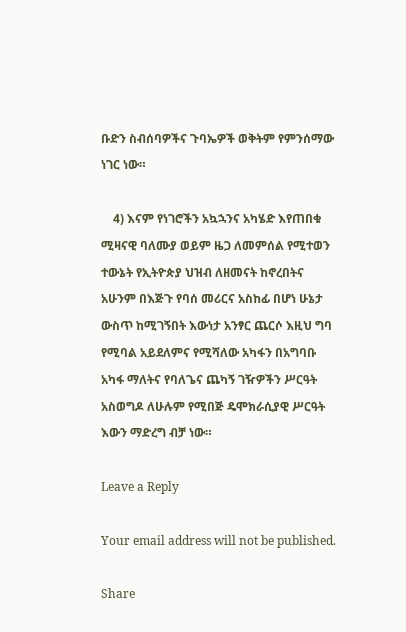ቡድን ስብሰባዎችና ጉባኤዎች ወቅትም የምንሰማው ነገር ነው።

    4) እናም የነገሮችን አኳኋንና አካሄድ እየጠበቁ ሚዛናዊ ባለሙያ ወይም ዜጋ ለመምሰል የሚተወን ተውኔት የኢትዮጵያ ህዝብ ለዘመናት ከኖረበትና አሁንም በእጅጉ የባሰ መሪርና አስከፊ በሆነ ሁኔታ ውስጥ ከሚገኝበት እውነታ አንፃር ጨርሶ እዚህ ግባ የሚባል አይደለምና የሚሻለው አካፋን በአግባቡ አካፋ ማለትና የባለጌና ጨካኝ ገዥዎችን ሥርዓት አስወግዶ ለሁሉም የሚበጅ ዴሞክራሲያዊ ሥርዓት እውን ማድረግ ብቻ ነው።

Leave a Reply

Your email address will not be published.

Share